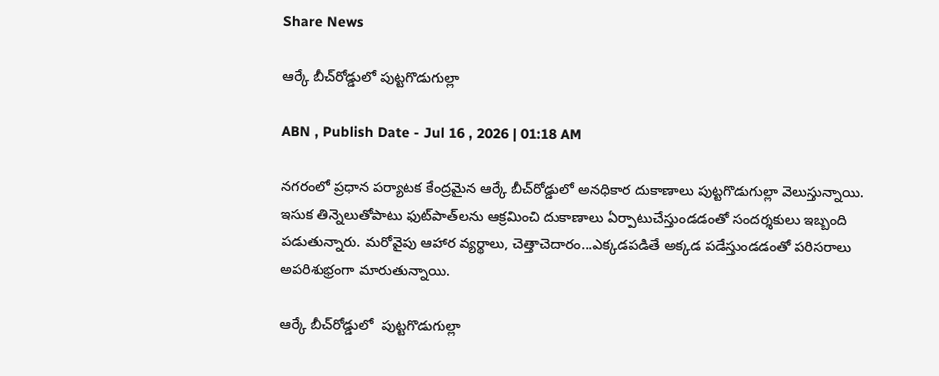Share News

ఆర్కే బీచ్‌రోడ్డులో పుట్టగొడుగుల్లా

ABN , Publish Date - Jul 16 , 2026 | 01:18 AM

నగరంలో ప్రధాన పర్యాటక కేంద్రమైన ఆర్కే బీచ్‌రోడ్డులో అనధికార దుకాణాలు పుట్టగొడుగుల్లా వెలుస్తున్నాయి. ఇసుక తిన్నెలుతోపాటు ఫుట్‌పాత్‌లను ఆక్రమించి దుకాణాలు ఏర్పాటుచేస్తుండడంతో సందర్శకులు ఇబ్బంది పడుతున్నారు. మరోవైపు ఆహార వ్యర్థాలు, చెత్తాచెదారం...ఎక్కడపడితే అక్కడ పడేస్తుండడంతో పరిసరాలు అపరిశుభ్రంగా మారుతున్నాయి.

ఆర్కే బీచ్‌రోడ్డులో  పుట్టగొడుగుల్లా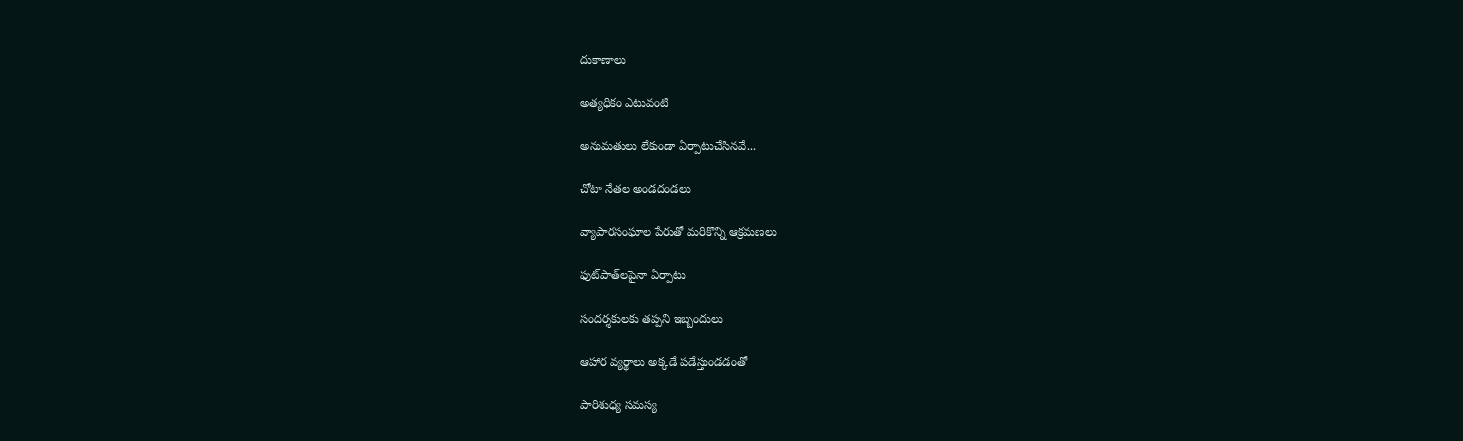దుకాణాలు

అత్యధికం ఎటువంటి

అనుమతులు లేకుండా ఏర్పాటుచేసినవే...

చోటా నేతల అండదండలు

వ్యాపారసంఘాల పేరుతో మరికొన్ని ఆక్రమణలు

ఫుట్‌పాత్‌లపైనా ఏర్పాటు

సందర్శకులకు తప్పని ఇబ్బందులు

ఆహార వ్యర్థాలు అక్కడే పడేస్తుండడంతో

పారిశుధ్య సమస్య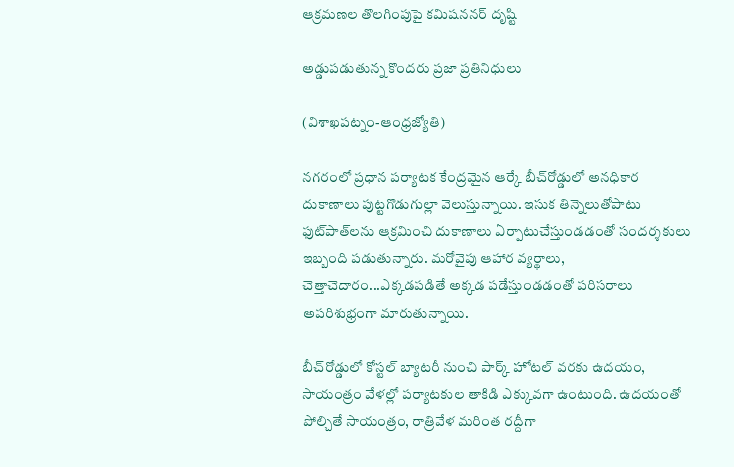ఆక్రమణల తొలగింపుపై కమిషననర్‌ దృష్టి

అడ్డుపడుతున్న కొందరు ప్రజా ప్రతినిధులు

(విశాఖపట్నం-ఆంధ్రజ్యోతి)

నగరంలో ప్రధాన పర్యాటక కేంద్రమైన ఆర్కే బీచ్‌రోడ్డులో అనధికార దుకాణాలు పుట్టగొడుగుల్లా వెలుస్తున్నాయి. ఇసుక తిన్నెలుతోపాటు ఫుట్‌పాత్‌లను ఆక్రమించి దుకాణాలు ఏర్పాటుచేస్తుండడంతో సందర్శకులు ఇబ్బంది పడుతున్నారు. మరోవైపు ఆహార వ్యర్థాలు, చెత్తాచెదారం...ఎక్కడపడితే అక్కడ పడేస్తుండడంతో పరిసరాలు అపరిశుభ్రంగా మారుతున్నాయి.

బీచ్‌రోడ్డులో కోస్టల్‌ బ్యాటరీ నుంచి పార్క్‌ హోటల్‌ వరకు ఉదయం, సాయంత్రం వేళల్లో పర్యాటకుల తాకిడి ఎక్కువగా ఉంటుంది. ఉదయంతో పోల్చితే సాయంత్రం, రాత్రివేళ మరింత రద్దీగా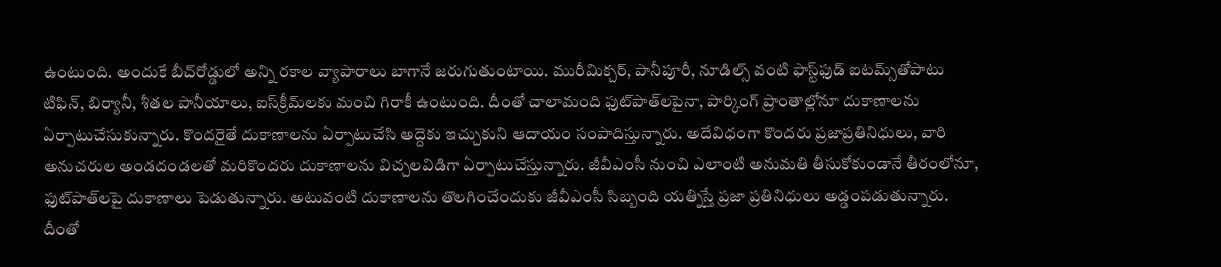ఉంటుంది. అందుకే బీచ్‌రోడ్డులో అన్ని రకాల వ్యాపారాలు బాగానే జరుగుతుంటాయి. మురీమిక్చర్‌, పానీపూరీ, నూడిల్స్‌ వంటి ఫాస్ట్‌ఫుడ్‌ ఐటమ్స్‌తోపాటు టిఫిన్‌, బిర్యానీ, శీతల పానీయాలు, ఐస్‌క్రీమ్‌లకు మంచి గిరాకీ ఉంటుంది. దీంతో చాలామంది ఫుట్‌పాత్‌లపైనా, పార్కింగ్‌ ప్రాంతాల్లోనూ దుకాణాలను ఏర్పాటుచేసుకున్నారు. కొందరైతే దుకాణాలను ఏర్పాటుచేసి అద్దెకు ఇచ్చుకుని ఆదాయం సంపాదిస్తున్నారు. అదేవిధంగా కొందరు ప్రజాప్రతినిధులు, వారి అనుచరుల అండదండలతో మరికొందరు దుకాణాలను విచ్చలవిడిగా ఏర్పాటుచేస్తున్నారు. జీవీఎంసీ నుంచి ఎలాంటి అనుమతి తీసుకోకుండానే తీరంలోనూ, ఫుట్‌పాత్‌లపై దుకాణాలు పెడుతున్నారు. అటువంటి దుకాణాలను తొలగించేందుకు జీవీఎంసీ సిబ్బంది యత్నిస్తే ప్రజా ప్రతినిధులు అడ్డంపడుతున్నారు. దీంతో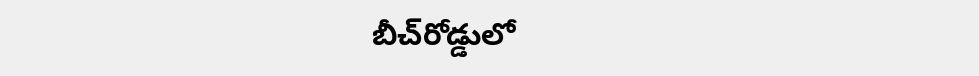బీచ్‌రోడ్డులో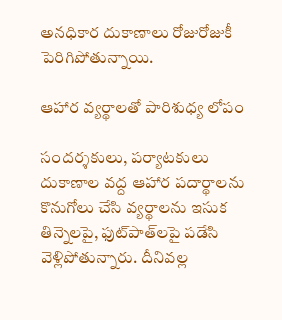అనధికార దుకాణాలు రోజురోజుకీ పెరిగిపోతున్నాయి.

ఆహార వ్యర్థాలతో పారిశుధ్య లోపం

సందర్శకులు, పర్యాటకులు దుకాణాల వద్ద ఆహార పదార్థాలను కొనుగోలు చేసి వ్యర్థాలను ఇసుక తిన్నెలపై, ఫుట్‌పాత్‌లపై పడేసి వెళ్లిపోతున్నారు. దీనివల్ల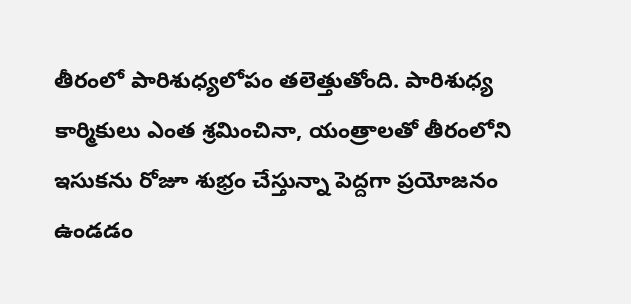తీరంలో పారిశుధ్యలోపం తలెత్తుతోంది. పారిశుధ్య కార్మికులు ఎంత శ్రమించినా, యంత్రాలతో తీరంలోని ఇసుకను రోజూ శుభ్రం చేస్తున్నా పెద్దగా ప్రయోజనం ఉండడం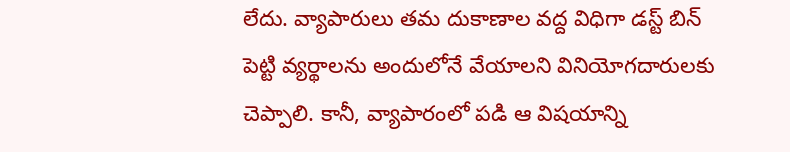లేదు. వ్యాపారులు తమ దుకాణాల వద్ద విధిగా డస్ట్‌ బిన్‌ పెట్టి వ్యర్థాలను అందులోనే వేయాలని వినియోగదారులకు చెప్పాలి. కానీ, వ్యాపారంలో పడి ఆ విషయాన్ని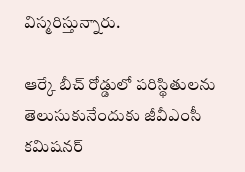విస్మరిస్తున్నారు.

ఆర్కే బీచ్‌ రోడ్డులో పరిస్థితులను తెలుసుకునేందుకు జీవీఎంసీ కమిషనర్‌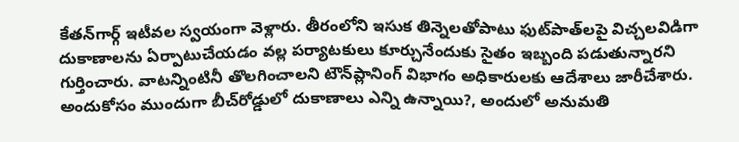కేతన్‌గార్గ్‌ ఇటీవల స్వయంగా వెళ్లారు. తీరంలోని ఇసుక తిన్నెలతోపాటు ఫుట్‌పాత్‌లపై విచ్చలవిడిగా దుకాణాలను ఏర్పాటుచేయడం వల్ల పర్యాటకులు కూర్చునేందుకు సైతం ఇబ్బంది పడుతున్నారని గుర్తించారు. వాటన్నింటినీ తొలగించాలని టౌన్‌ప్లానింగ్‌ విభాగం అధికారులకు ఆదేశాలు జారీచేశారు. అందుకోసం ముందుగా బీచ్‌రోడ్డులో దుకాణాలు ఎన్ని ఉన్నాయి?, అందులో అనుమతి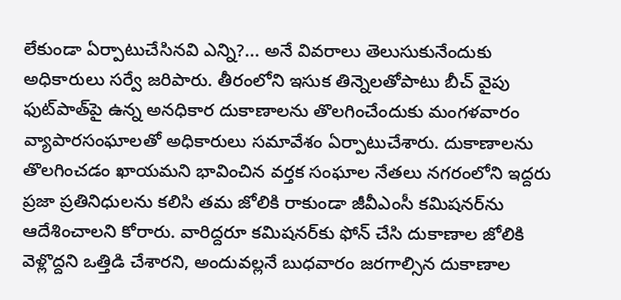లేకుండా ఏర్పాటుచేసినవి ఎన్ని?... అనే వివరాలు తెలుసుకునేందుకు అధికారులు సర్వే జరిపారు. తీరంలోని ఇసుక తిన్నెలతోపాటు బీచ్‌ వైపు ఫుట్‌పాత్‌పై ఉన్న అనధికార దుకాణాలను తొలగించేందుకు మంగళవారం వ్యాపారసంఘాలతో అధికారులు సమావేశం ఏర్పాటుచేశారు. దుకాణాలను తొలగించడం ఖాయమని భావించిన వర్తక సంఘాల నేతలు నగరంలోని ఇద్దరు ప్రజా ప్రతినిధులను కలిసి తమ జోలికి రాకుండా జీవీఎంసీ కమిషనర్‌ను ఆదేశించాలని కోరారు. వారిద్దరూ కమిషనర్‌కు ఫోన్‌ చేసి దుకాణాల జోలికి వెళ్లొద్దని ఒత్తిడి చేశారని, అందువల్లనే బుధవారం జరగాల్సిన దుకాణాల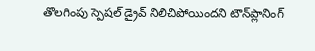తొలగింపు స్పెషల్‌ డ్రైవ్‌ నిలిచిపోయిందని టౌన్‌ప్లానింగ్‌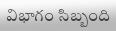విభాగం సిబ్బంది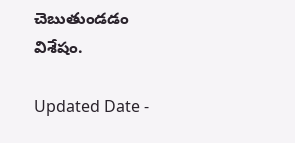చెబుతుండడం విశేషం.

Updated Date -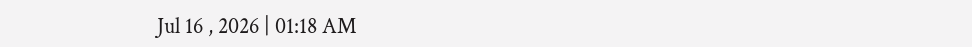Jul 16 , 2026 | 01:18 AM